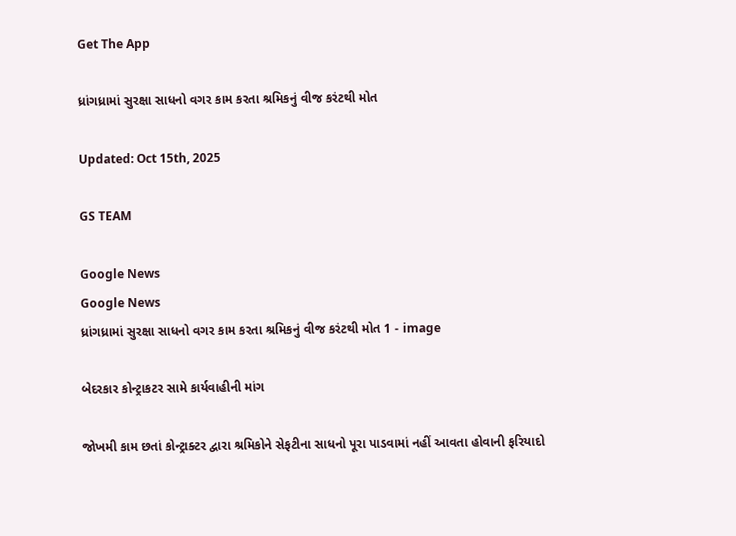Get The App

ધ્રાંગધ્રામાં સુરક્ષા સાધનો વગર કામ કરતા શ્રમિકનું વીજ કરંટથી મોત

Updated: Oct 15th, 2025

GS TEAM

Google News
Google News
ધ્રાંગધ્રામાં સુરક્ષા સાધનો વગર કામ કરતા શ્રમિકનું વીજ કરંટથી મોત 1 - image

બેદરકાર કોન્ટ્રાકટર સામે કાર્યવાહીની માંગ

જોખમી કામ છતાં કોન્ટ્રાક્ટર દ્વારા શ્રમિકોને સેફટીના સાધનો પૂરા પાડવામાં નહીં આવતા હોવાની ફરિયાદો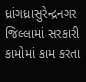ધ્રાંગધ્રાસુરેન્દ્રનગર જિલ્લામાં સરકારી કામોમાં કામ કરતા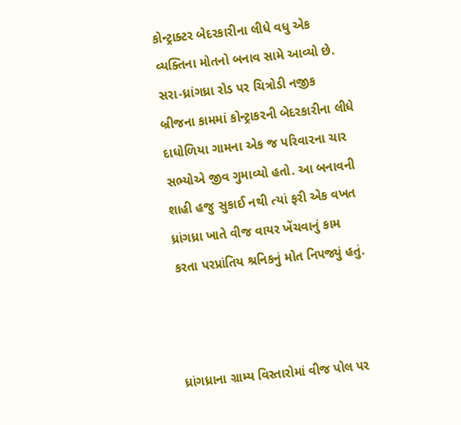કોન્ટ્રાક્ટર બેદરકારીના લીધે વધુ એક વ્યક્તિના મોતનો બનાવ સામે આવ્યો છે. સરા-ધ્રાંગધ્રા રોડ પર ચિત્રોડી નજીક બ્રીજના કામમાં કોન્ટ્રાકરની બેદરકારીના લીધે દાધોળિયા ગામના એક જ પરિવારના ચાર સભ્યોએ જીવ ગુમાવ્યો હતો. આ બનાવની શાહી હજુ સુકાઈ નથી ત્યાં ફરી એક વખત ધ્રાંગધ્રા ખાતે વીજ વાયર ખેંચવાનું કામ કરતા પરપ્રાંતિય શ્રનિકનું મોત નિપજ્યું હતું.



ધ્રાંગધ્રાના ગ્રામ્ય વિસ્તારોમાં વીજ પોલ પર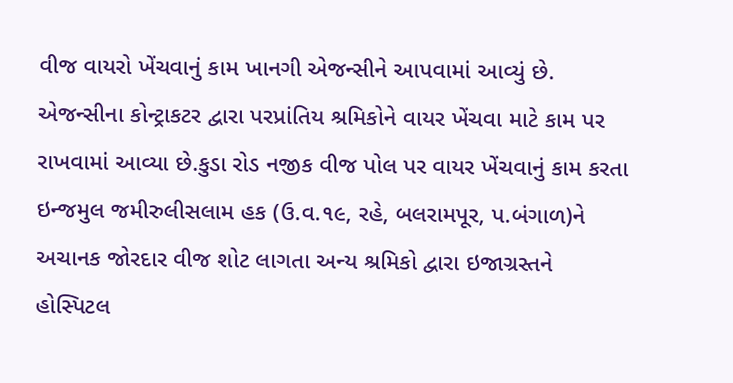વીજ વાયરો ખેંચવાનું કામ ખાનગી એજન્સીને આપવામાં આવ્યું છે. એજન્સીના કોન્ટ્રાકટર દ્વારા પરપ્રાંતિય શ્રમિકોને વાયર ખેંચવા માટે કામ પર રાખવામાં આવ્યા છે.કુડા રોડ નજીક વીજ પોલ પર વાયર ખેંચવાનું કામ કરતા ઇન્જમુલ જમીરુલીસલામ હક (ઉ.વ.૧૯, રહે, બલરામપૂર, પ.બંગાળ)ને અચાનક જોરદાર વીજ શોટ લાગતા અન્ય શ્રમિકો દ્વારા ઇજાગ્રસ્તને હોસ્પિટલ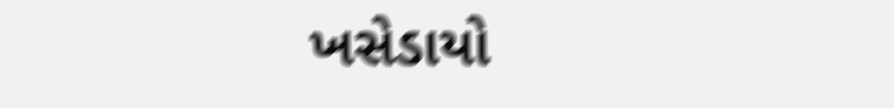ખસેડાયો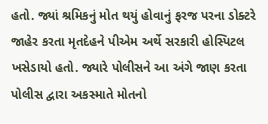હતો. જ્યાં શ્રમિકનું મોત થયું હોવાનું ફરજ પરના ડોક્ટરે જાહેર કરતા મૃતદેહને પીએમ અર્થે સરકારી હોસ્પિટલ ખસેડાયો હતો. જ્યારે પોલીસને આ અંગે જાણ કરતા પોલીસ દ્વારા અકસ્માતે મોતનો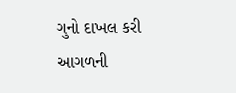ગુનો દાખલ કરી આગળની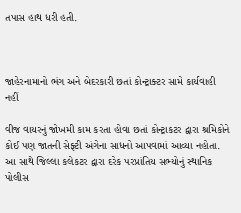તપાસ હાથ ધરી હતી.



જાહેરનામાનો ભંગ અને બેદરકારી છતાં કોન્ટ્રાક્ટર સામે કાર્યવાહી નહીં

વીજ વાયરનું જોખમી કામ કરતા હોવા છતાં કોન્ટ્રાકટર દ્વારા શ્રમિકોને કોઈ પણ જાતની સેફ્ટી અંગેના સાધનો આપવામાં આવ્યા નહોતા. આ સાથે જિલ્લા કલેકટર દ્વારા દરેક પરપ્રાંતિય સભ્યોનું સ્થાનિક પોલીસ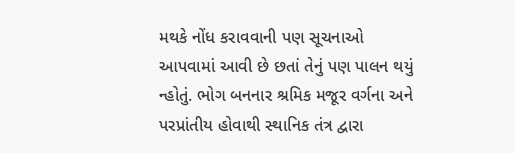મથકે નોંધ કરાવવાની પણ સૂચનાઓ આપવામાં આવી છે છતાં તેનું પણ પાલન થયું ન્હોતું. ભોગ બનનાર શ્રમિક મજૂર વર્ગના અને પરપ્રાંતીય હોવાથી સ્થાનિક તંત્ર દ્વારા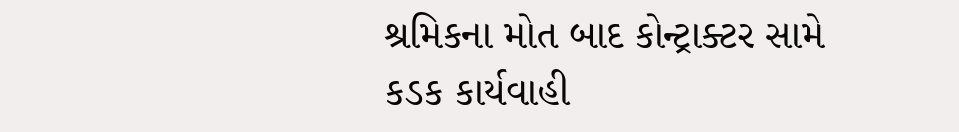શ્રમિકના મોત બાદ કોન્ટ્રાક્ટર સામે કડક કાર્યવાહી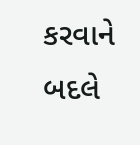કરવાને બદલે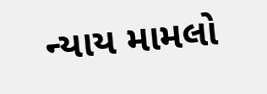ન્યાય મામલો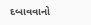દબાવવાનો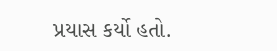પ્રયાસ કર્યો હતો.